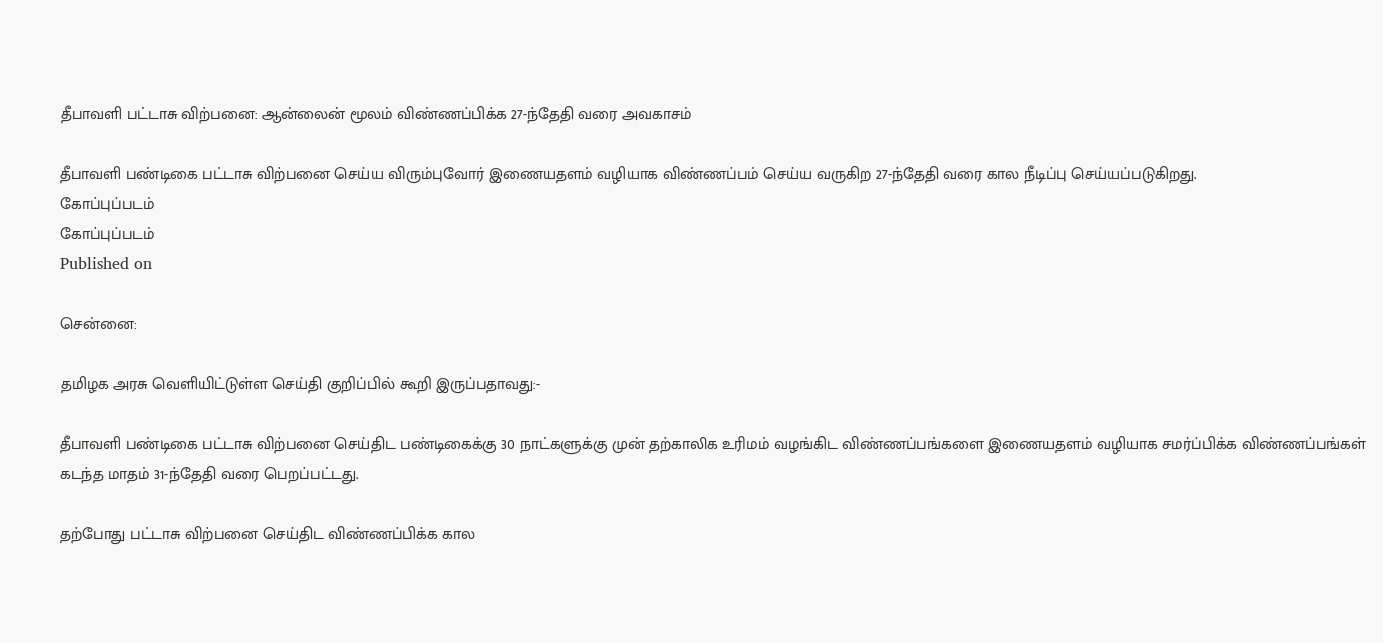தீபாவளி பட்டாசு விற்பனை: ஆன்லைன் மூலம் விண்ணப்பிக்க 27-ந்தேதி வரை அவகாசம்

தீபாவளி பண்டிகை பட்டாசு விற்பனை செய்ய விரும்புவோர் இணையதளம் வழியாக விண்ணப்பம் செய்ய வருகிற 27-ந்தேதி வரை கால நீடிப்பு செய்யப்படுகிறது.
கோப்புப்படம்
கோப்புப்படம்
Published on

சென்னை:

தமிழக அரசு வெளியிட்டுள்ள செய்தி குறிப்பில் கூறி இருப்பதாவது:-

தீபாவளி பண்டிகை பட்டாசு விற்பனை செய்திட பண்டிகைக்கு 30 நாட்களுக்கு முன் தற்காலிக உரிமம் வழங்கிட விண்ணப்பங்களை இணையதளம் வழியாக சமர்ப்பிக்க விண்ணப்பங்கள் கடந்த மாதம் 31-ந்தேதி வரை பெறப்பட்டது.

தற்போது பட்டாசு விற்பனை செய்திட விண்ணப்பிக்க கால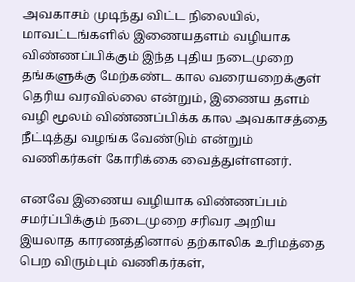அவகாசம் முடிந்து விட்ட நிலையில், மாவட்டங்களில் இணையதளம் வழியாக விண்ணப்பிக்கும் இந்த புதிய நடைமுறை தங்களுக்கு மேற்கண்ட கால வரையறைக்குள் தெரிய வரவில்லை என்றும், இணைய தளம் வழி மூலம் விண்ணப்பிக்க கால அவகாசத்தை நீட்டித்து வழங்க வேண்டும் என்றும் வணிகர்கள் கோரிக்கை வைத்துள்ளனர்.

எனவே இணைய வழியாக விண்ணப்பம் சமர்ப்பிக்கும் நடைமுறை சரிவர அறிய இயலாத காரணத்தினால் தற்காலிக உரிமத்தை பெற விரும்பும் வணிகர்கள்,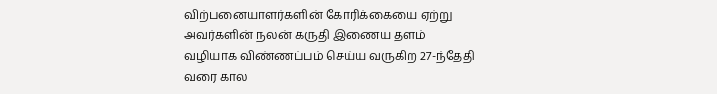விற்பனையாளர்களின் கோரிக்கையை ஏற்று அவர்களின் நலன் கருதி இணைய தளம் வழியாக விண்ணப்பம் செய்ய வருகிற 27-ந்தேதி வரை கால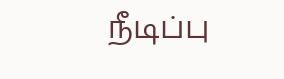நீடிப்பு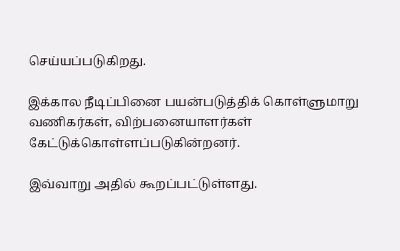செய்யப்படுகிறது.

இக்கால நீடிப்பினை பயன்படுத்திக் கொள்ளுமாறு வணிகர்கள், விற்பனையாளர்கள் கேட்டுக்கொள்ளப்படுகின்றனர்.

இவ்வாறு அதில் கூறப்பட்டுள்ளது.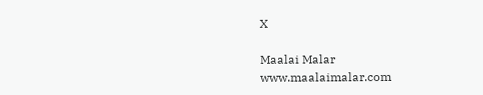X

Maalai Malar
www.maalaimalar.com